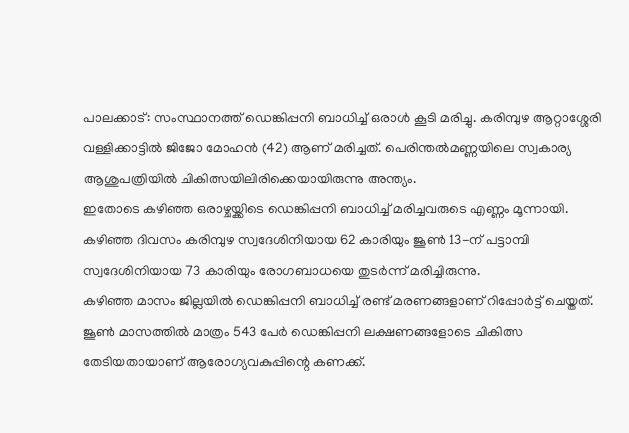പാലക്കാട്: സംസ്ഥാനത്ത് ഡെങ്കിപ്പനി ബാധിച്ച് ഒരാൾ കൂടി മരിച്ചു. കരിമ്പുഴ ആറ്റാശ്ശേരി വള്ളിക്കാട്ടിൽ ജിജോ മോഹൻ (42) ആണ് മരിച്ചത്. പെരിന്തൽമണ്ണയിലെ സ്വകാര്യ ആശുപത്രിയിൽ ചികിത്സയിലിരിക്കെയായിരുന്നു അന്ത്യം.
ഇതോടെ കഴിഞ്ഞ ഒരാഴ്ചയ്ക്കിടെ ഡെങ്കിപ്പനി ബാധിച്ച് മരിച്ചവരുടെ എണ്ണം മൂന്നായി. കഴിഞ്ഞ ദിവസം കരിമ്പുഴ സ്വദേശിനിയായ 62 കാരിയും ജൂൺ 13-ന് പട്ടാമ്പി സ്വദേശിനിയായ 73 കാരിയും രോഗബാധയെ തുടർന്ന് മരിച്ചിരുന്നു.
കഴിഞ്ഞ മാസം ജില്ലയിൽ ഡെങ്കിപ്പനി ബാധിച്ച് രണ്ട് മരണങ്ങളാണ് റിപ്പോർട്ട് ചെയ്തത്. ജൂൺ മാസത്തിൽ മാത്രം 543 പേർ ഡെങ്കിപ്പനി ലക്ഷണങ്ങളോടെ ചികിത്സ തേടിയതായാണ് ആരോഗ്യവകുപ്പിന്റെ കണക്ക്.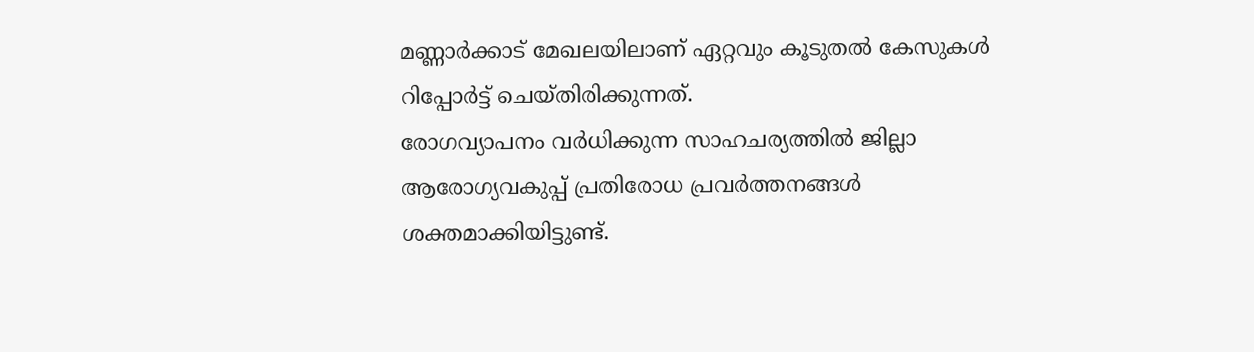മണ്ണാർക്കാട് മേഖലയിലാണ് ഏറ്റവും കൂടുതൽ കേസുകൾ റിപ്പോർട്ട് ചെയ്തിരിക്കുന്നത്.
രോഗവ്യാപനം വർധിക്കുന്ന സാഹചര്യത്തിൽ ജില്ലാ ആരോഗ്യവകുപ്പ് പ്രതിരോധ പ്രവർത്തനങ്ങൾ ശക്തമാക്കിയിട്ടുണ്ട്.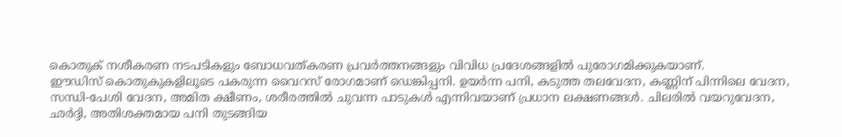കൊതുക് നശീകരണ നടപടികളും ബോധവത്കരണ പ്രവർത്തനങ്ങളും വിവിധ പ്രദേശങ്ങളിൽ പുരോഗമിക്കുകയാണ്.
ഈഡിസ് കൊതുകുകളിലൂടെ പകരുന്ന വൈറസ് രോഗമാണ് ഡെങ്കിപ്പനി. ഉയർന്ന പനി, കടുത്ത തലവേദന, കണ്ണിന് പിന്നിലെ വേദന, സന്ധി-പേശി വേദന, അമിത ക്ഷീണം, ശരീരത്തിൽ ചുവന്ന പാടുകൾ എന്നിവയാണ് പ്രധാന ലക്ഷണങ്ങൾ. ചിലരിൽ വയറുവേദന, ഛർദ്ദി, അതിശക്തമായ പനി തുടങ്ങിയ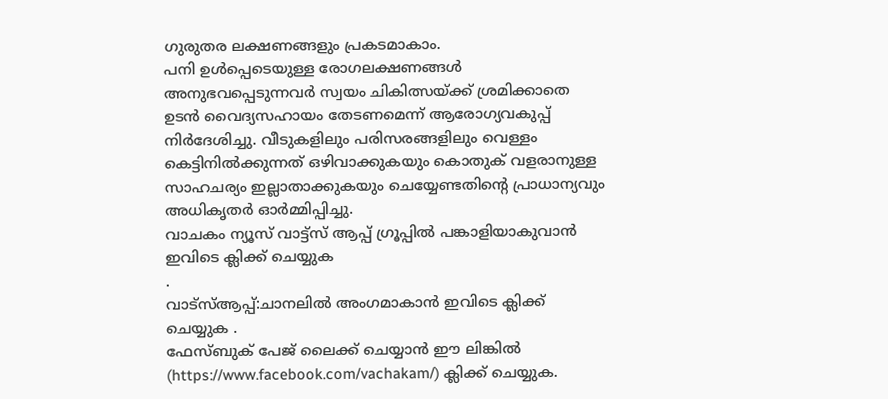ഗുരുതര ലക്ഷണങ്ങളും പ്രകടമാകാം.
പനി ഉൾപ്പെടെയുള്ള രോഗലക്ഷണങ്ങൾ അനുഭവപ്പെടുന്നവർ സ്വയം ചികിത്സയ്ക്ക് ശ്രമിക്കാതെ ഉടൻ വൈദ്യസഹായം തേടണമെന്ന് ആരോഗ്യവകുപ്പ് നിർദേശിച്ചു. വീടുകളിലും പരിസരങ്ങളിലും വെള്ളം കെട്ടിനിൽക്കുന്നത് ഒഴിവാക്കുകയും കൊതുക് വളരാനുള്ള സാഹചര്യം ഇല്ലാതാക്കുകയും ചെയ്യേണ്ടതിന്റെ പ്രാധാന്യവും അധികൃതർ ഓർമ്മിപ്പിച്ചു.
വാചകം ന്യൂസ് വാട്ട്സ് ആപ്പ് ഗ്രൂപ്പിൽ പങ്കാളിയാകുവാൻ
ഇവിടെ ക്ലിക്ക് ചെയ്യുക
.
വാട്സ്ആപ്പ്:ചാനലിൽ അംഗമാകാൻ ഇവിടെ ക്ലിക്ക് ചെയ്യുക .
ഫേസ്ബുക് പേജ് ലൈക്ക് ചെയ്യാൻ ഈ ലിങ്കിൽ (https://www.facebook.com/vachakam/) ക്ലിക്ക് ചെയ്യുക.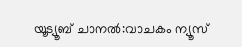യൂട്യൂബ് ചാനൽ:വാചകം ന്യൂസ്